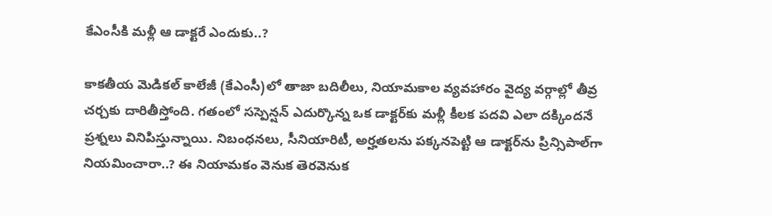కే‌ఎం‌సీకి మళ్లీ ఆ డాక్టరే ఎందుకు..?

కాకతీయ మెడికల్ కాలేజీ (కే‌ఎం‌సీ)లో తాజా బదిలీలు, నియామకాల వ్యవహారం వైద్య వర్గాల్లో తీవ్ర చర్చకు దారితీస్తోంది. గతంలో సస్పెన్షన్ ఎదుర్కొన్న ఒక డాక్టర్‌కు మళ్లీ కీలక పదవి ఎలా దక్కిందనే ప్రశ్నలు వినిపిస్తున్నాయి. నిబంధనలు, సీనియారిటీ, అర్హతలను పక్కనపెట్టి ఆ డాక్టర్‌ను ప్రిన్సిపాల్‌గా నియమించారా..? ఈ నియామకం వెనుక తెరవెనుక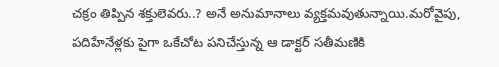చక్రం తిప్పిన శక్తులెవరు..? అనే అనుమానాలు వ్యక్తమవుతున్నాయి.మరోవైపు, పదిహేనేళ్లకు పైగా ఒకేచోట పనిచేస్తున్న ఆ డాక్టర్ సతీమణికి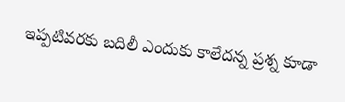ఇప్పటివరకు బదిలీ ఎందుకు కాలేదన్న ప్రశ్న కూడా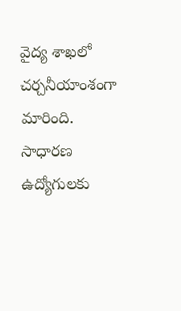వైద్య శాఖలో చర్చనీయాంశంగా మారింది. సాధారణ ఉద్యోగులకు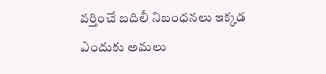వర్తించే బదిలీ నిబంధనలు ఇక్కడ ఎందుకు అమలు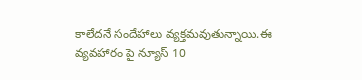కాలేదనే సందేహాలు వ్యక్తమవుతున్నాయి.ఈ వ్యవహారం పై న్యూస్ 10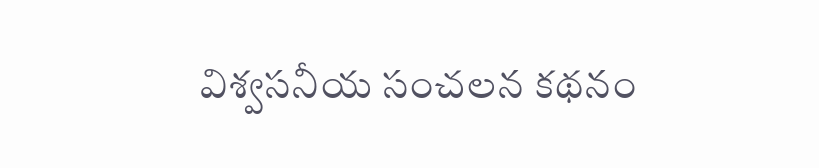విశ్వసనీయ సంచలన కథనం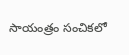సాయంత్రం సంచికలో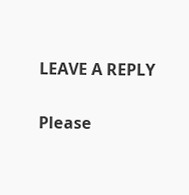LEAVE A REPLY

Please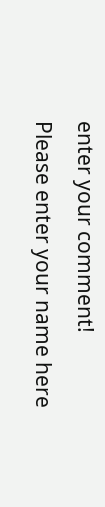enter your comment!
Please enter your name here